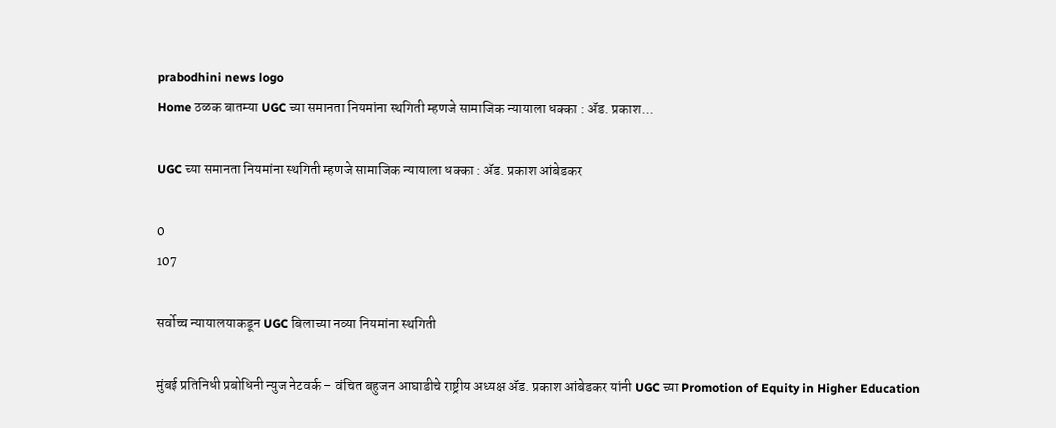prabodhini news logo
Home ठळक बातम्या UGC च्या समानता नियमांना स्थगिती म्हणजे सामाजिक न्यायाला धक्का : ॲड. प्रकाश...

UGC च्या समानता नियमांना स्थगिती म्हणजे सामाजिक न्यायाला धक्का : ॲड. प्रकाश आंबेडकर

0
107

सर्वोच्च न्यायालयाकडून UGC बिलाच्या नव्या नियमांना स्थगिती

मुंबई प्रतिनिधी प्रबोधिनी न्युज नेटवर्क – वंचित बहुजन आघाडीचे राष्ट्रीय अध्यक्ष ॲड. प्रकाश आंबेडकर यांनी UGC च्या Promotion of Equity in Higher Education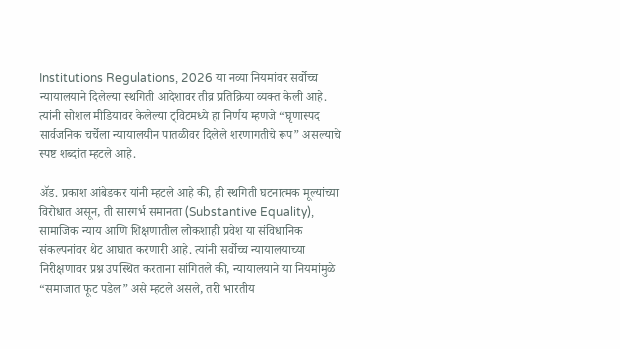Institutions Regulations, 2026 या नव्या नियमांवर सर्वोच्च न्यायालयाने दिलेल्या स्थगिती आदेशावर तीव्र प्रतिक्रिया व्यक्त केली आहे. त्यांनी सोशल मीडियावर केलेल्या ट्विटमध्ये हा निर्णय म्हणजे “घृणास्पद सार्वजनिक चर्चेला न्यायालयीन पातळीवर दिलेले शरणागतीचे रूप” असल्याचे स्पष्ट शब्दांत म्हटले आहे.

ॲड. प्रकाश आंबेडकर यांनी म्हटले आहे की, ही स्थगिती घटनात्मक मूल्यांच्या विरोधात असून, ती सारगर्भ समानता (Substantive Equality), सामाजिक न्याय आणि शिक्षणातील लोकशाही प्रवेश या संविधानिक संकल्पनांवर थेट आघात करणारी आहे. त्यांनी सर्वोच्च न्यायालयाच्या निरीक्षणावर प्रश्न उपस्थित करताना सांगितले की, न्यायालयाने या नियमांमुळे “समाजात फूट पडेल” असे म्हटले असले, तरी भारतीय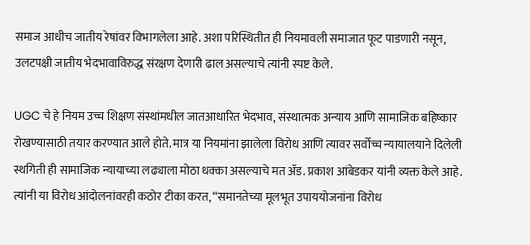समाज आधीच जातीय रेषांवर विभागलेला आहे. अशा परिस्थितीत ही नियमावली समाजात फूट पाडणारी नसून, उलटपक्षी जातीय भेदभावाविरुद्ध संरक्षण देणारी ढाल असल्याचे त्यांनी स्पष्ट केले.

UGC चे हे नियम उच्च शिक्षण संस्थांमधील जातआधारित भेदभाव, संस्थात्मक अन्याय आणि सामाजिक बहिष्कार रोखण्यासाठी तयार करण्यात आले होते. मात्र या नियमांना झालेला विरोध आणि त्यावर सर्वोच्च न्यायालयाने दिलेली स्थगिती ही सामाजिक न्यायाच्या लढ्याला मोठा धक्का असल्याचे मत ॲड. प्रकाश आंबेडकर यांनी व्यक्त केले आहे. त्यांनी या विरोध आंदोलनांवरही कठोर टीका करत, “समानतेच्या मूलभूत उपाययोजनांना विरोध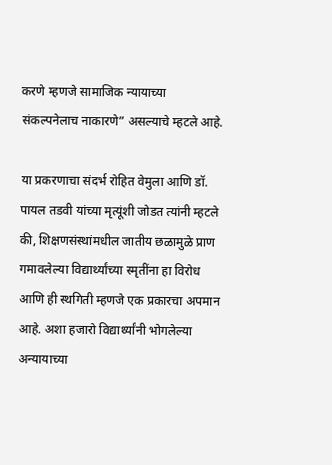करणे म्हणजे सामाजिक न्यायाच्या संकल्पनेलाच नाकारणे” असल्याचे म्हटले आहे.

या प्रकरणाचा संदर्भ रोहित वेमुला आणि डॉ. पायल तडवी यांच्या मृत्यूंशी जोडत त्यांनी म्हटले की, शिक्षणसंस्थांमधील जातीय छळामुळे प्राण गमावलेल्या विद्यार्थ्यांच्या स्मृतींना हा विरोध आणि ही स्थगिती म्हणजे एक प्रकारचा अपमान आहे. अशा हजारो विद्यार्थ्यांनी भोगलेल्या अन्यायाच्या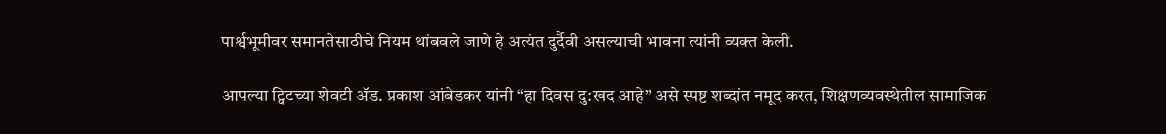पार्श्वभूमीवर समानतेसाठीचे नियम थांबवले जाणे हे अत्यंत दुर्दैवी असल्याची भावना त्यांनी व्यक्त केली.

आपल्या ट्विटच्या शेवटी ॲड. प्रकाश आंबेडकर यांनी “हा दिवस दु:खद आहे” असे स्पष्ट शब्दांत नमूद करत, शिक्षणव्यवस्थेतील सामाजिक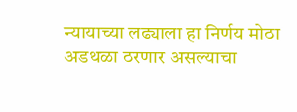न्यायाच्या लढ्याला हा निर्णय मोठा अडथळा ठरणार असल्याचा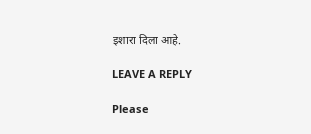इशारा दिला आहे.

LEAVE A REPLY

Please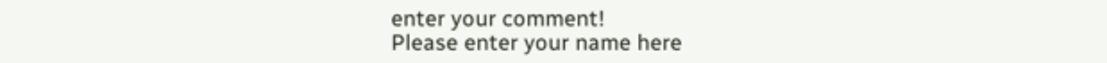enter your comment!
Please enter your name here